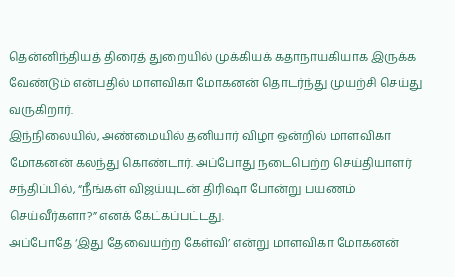தென்னிந்தியத் திரைத் துறையில் முக்கியக் கதாநாயகியாக இருக்க வேண்டும் என்பதில் மாளவிகா மோகனன் தொடர்ந்து முயற்சி செய்து வருகிறார்.
இந்நிலையில், அண்மையில் தனியார் விழா ஒன்றில் மாளவிகா மோகனன் கலந்து கொண்டார். அப்போது நடைபெற்ற செய்தியாளர் சந்திப்பில், “நீங்கள் விஜய்யுடன் திரிஷா போன்று பயணம் செய்வீர்களா?” எனக் கேட்கப்பட்டது.
அப்போதே ‘இது தேவையற்ற கேள்வி’ என்று மாளவிகா மோகனன்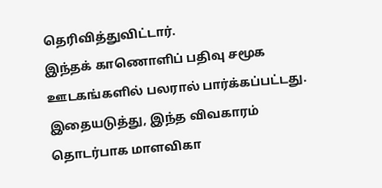தெரிவித்துவிட்டார்.
இந்தக் காணொளிப் பதிவு சமூக ஊடகங்களில் பலரால் பார்க்கப்பட்டது.
இதையடுத்து, இந்த விவகாரம் தொடர்பாக மாளவிகா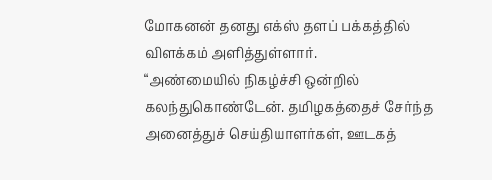மோகனன் தனது எக்ஸ் தளப் பக்கத்தில் விளக்கம் அளித்துள்ளார்.
“அண்மையில் நிகழ்ச்சி ஒன்றில் கலந்துகொண்டேன். தமிழகத்தைச் சேர்ந்த அனைத்துச் செய்தியாளர்கள், ஊடகத்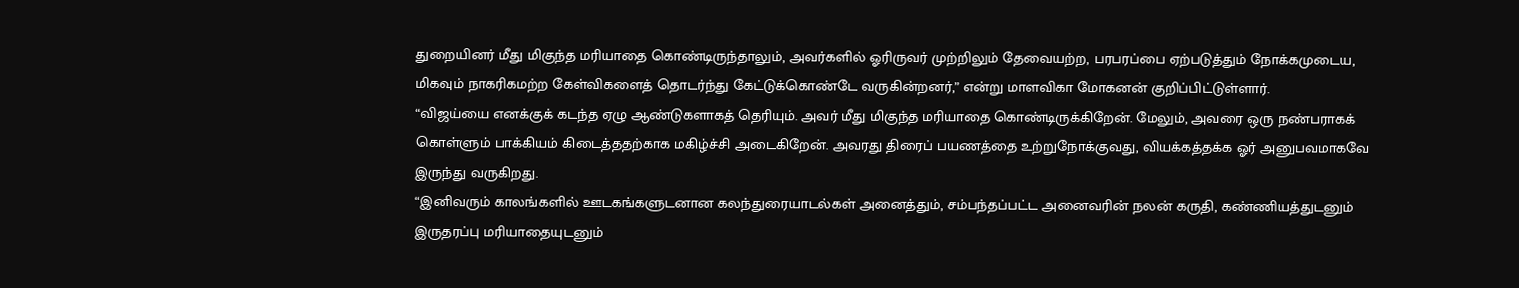துறையினர் மீது மிகுந்த மரியாதை கொண்டிருந்தாலும், அவர்களில் ஓரிருவர் முற்றிலும் தேவையற்ற, பரபரப்பை ஏற்படுத்தும் நோக்கமுடைய, மிகவும் நாகரிகமற்ற கேள்விகளைத் தொடர்ந்து கேட்டுக்கொண்டே வருகின்றனர்,” என்று மாளவிகா மோகனன் குறிப்பிட்டுள்ளார்.
“விஜய்யை எனக்குக் கடந்த ஏழு ஆண்டுகளாகத் தெரியும். அவர் மீது மிகுந்த மரியாதை கொண்டிருக்கிறேன். மேலும், அவரை ஒரு நண்பராகக் கொள்ளும் பாக்கியம் கிடைத்ததற்காக மகிழ்ச்சி அடைகிறேன். அவரது திரைப் பயணத்தை உற்றுநோக்குவது, வியக்கத்தக்க ஓர் அனுபவமாகவே இருந்து வருகிறது.
“இனிவரும் காலங்களில் ஊடகங்களுடனான கலந்துரையாடல்கள் அனைத்தும், சம்பந்தப்பட்ட அனைவரின் நலன் கருதி, கண்ணியத்துடனும் இருதரப்பு மரியாதையுடனும்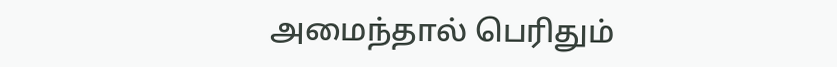அமைந்தால் பெரிதும்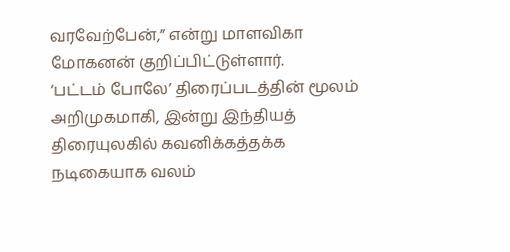வரவேற்பேன்,” என்று மாளவிகா மோகனன் குறிப்பிட்டுள்ளார்.
‘பட்டம் போலே’ திரைப்படத்தின் மூலம் அறிமுகமாகி, இன்று இந்தியத் திரையுலகில் கவனிக்கத்தக்க நடிகையாக வலம்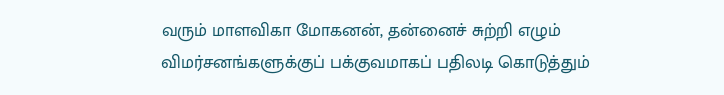வரும் மாளவிகா மோகனன், தன்னைச் சுற்றி எழும் விமர்சனங்களுக்குப் பக்குவமாகப் பதிலடி கொடுத்தும்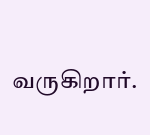வருகிறார்.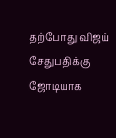தற்போது விஜய் சேதுபதிக்கு ஜோடியாக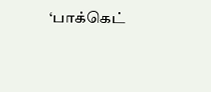‘பாக்கெட்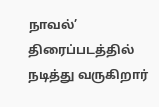நாவல்’ திரைப்படத்தில் நடித்து வருகிறார்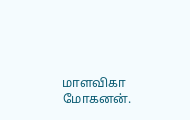மாளவிகா மோகனன்.